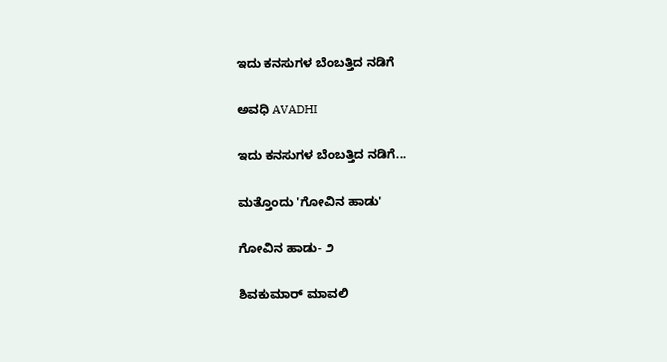ಇದು ಕನಸುಗಳ ಬೆಂಬತ್ತಿದ ನಡಿಗೆ‍

ಅವಧಿ AVADHI

ಇದು ಕನಸುಗಳ ಬೆಂಬತ್ತಿದ ನಡಿಗೆ...

ಮತ್ತೊಂದು 'ಗೋವಿನ ಹಾಡು'

ಗೋವಿನ ಹಾಡು- ೨

ಶಿವಕುಮಾರ್ ಮಾವಲಿ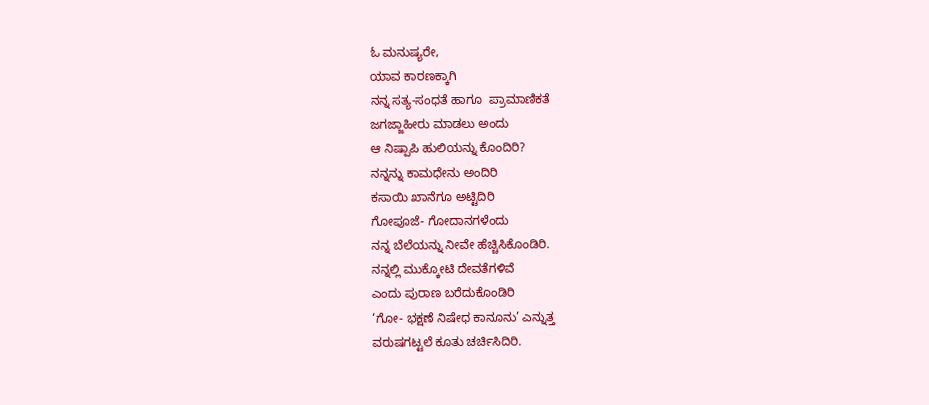ಓ ಮನುಷ್ಯರೇ,
ಯಾವ ಕಾರಣಕ್ಕಾಗಿ
ನನ್ನ ಸತ್ಯ-ಸಂಧತೆ ಹಾಗೂ  ಪ್ರಾಮಾಣಿಕತೆ
ಜಗಜ್ಜಾಹೀರು ಮಾಡಲು ಅಂದು
ಆ ನಿಷ್ಪಾಪಿ ಹುಲಿಯನ್ನು ಕೊಂದಿರಿ?
ನನ್ನನ್ನು ಕಾಮಧೇನು ಅಂದಿರಿ
ಕಸಾಯಿ ಖಾನೆಗೂ ಅಟ್ಟಿದಿರಿ
ಗೋಪೂಜೆ- ಗೋದಾನಗಳೆಂದು
ನನ್ನ ಬೆಲೆಯನ್ನು ನೀವೇ ಹೆಚ್ಚಿಸಿಕೊಂಡಿರಿ.
ನನ್ನಲ್ಲಿ ಮುಕ್ಕೋಟಿ ದೇವತೆಗಳಿವೆ
ಎಂದು ಪುರಾಣ ಬರೆದುಕೊಂಡಿರಿ
‘ಗೋ- ಭಕ್ಷಣೆ ನಿಷೇಧ ಕಾನೂನು’ ಎನ್ನುತ್ತ
ವರುಷಗಟ್ಟಲೆ ಕೂತು ಚರ್ಚಿಸಿದಿರಿ.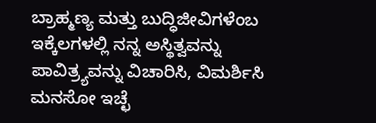ಬ್ರಾಹ್ಮಣ್ಯ ಮತ್ತು ಬುದ್ಧಿಜೀವಿಗಳೆಂಬ
ಇಕ್ಕೆಲಗಳಲ್ಲಿ ನನ್ನ ಅಸ್ಥಿತ್ವವನ್ನು
ಪಾವಿತ್ರ್ಯವನ್ನು ವಿಚಾರಿಸಿ, ವಿಮರ್ಶಿಸಿ
ಮನಸೋ ಇಚ್ಛೆ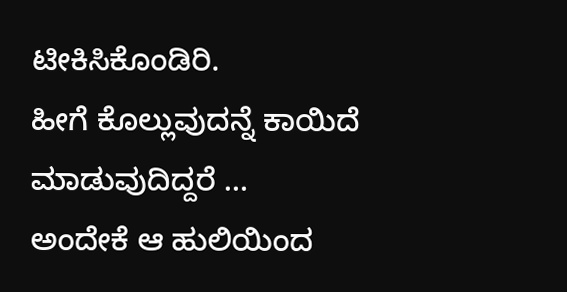ಟೀಕಿಸಿಕೊಂಡಿರಿ.
ಹೀಗೆ ಕೊಲ್ಲುವುದನ್ನೆ ಕಾಯಿದೆ
ಮಾಡುವುದಿದ್ದರೆ …
ಅಂದೇಕೆ ಆ ಹುಲಿಯಿಂದ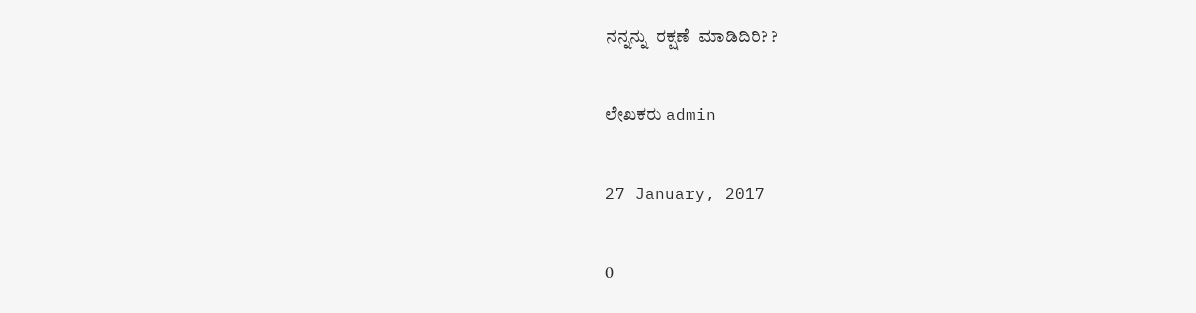ನನ್ನನ್ನು  ರಕ್ಷಣೆ  ಮಾಡಿದಿರಿ? ?

ಲೇಖಕರು admin

27 January, 2017

0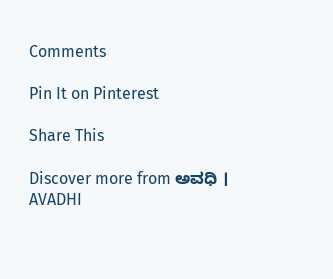Comments

Pin It on Pinterest

Share This

Discover more from ಅವಧಿ । AVADHI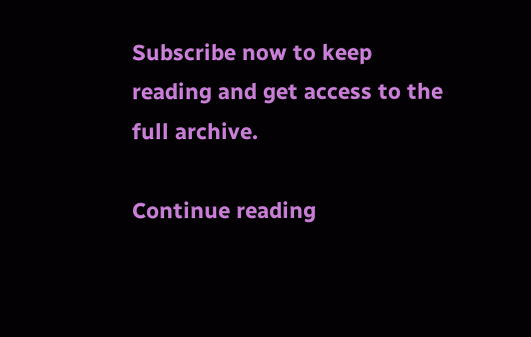Subscribe now to keep reading and get access to the full archive.

Continue reading